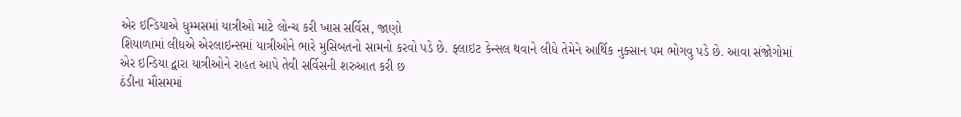એર ઇન્ડિયાએ ધુમ્મસમાં યાત્રીઓ માટે લોન્ચ કરી ખાસ સર્વિસ, જાણો
શિયાળામાં લીધએ એરલાઇન્સમાં યાત્રીઓને ભારે મુસિબતનો સામનો કરવો પડે છે. ફ્લાઇટ કેન્સલ થવાને લીધે તેમેને આર્થિક નુક્સાન પમ ભોગવુ પડે છે. આવા સંજોગોમાં એર ઇન્ડિયા દ્વારા યાત્રીઓને રાહત આપે તેવી સર્વિસની શરુઆત કરી છ
ઠંડીના મૌસમમાં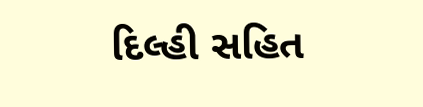દિલ્હી સહિત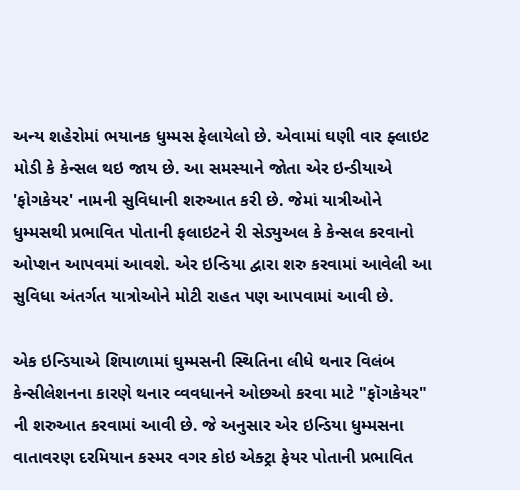અન્ય શહેરોમાં ભયાનક ધુમ્મસ ફેલાયેલો છે. એવામાં ઘણી વાર ફ્લાઇટ મોડી કે કેન્સલ થઇ જાય છે. આ સમસ્યાને જોતા એર ઇન્ડીયાએ 'ફોગકેયર' નામની સુવિધાની શરુઆત કરી છે. જેમાં યાત્રીઓને ધુમ્મસથી પ્રભાવિત પોતાની ફલાઇટને રી સેડ્યુઅલ કે કેન્સલ કરવાનો ઓપ્શન આપવમાં આવશે. એર ઇન્ડિયા દ્વારા શરુ કરવામાં આવેલી આ સુવિધા અંતર્ગત યાત્રોઓને મોટી રાહત પણ આપવામાં આવી છે.

એક ઇન્ડિયાએ શિયાળામાં ઘુમ્મસની સ્થિતિના લીધે થનાર વિલંબ કેન્સીલેશનના કારણે થનાર વ્વવધાનને ઓછઓ કરવા માટે "ફૉગકેયર" ની શરુઆત કરવામાં આવી છે. જે અનુસાર એર ઇન્ડિયા ધુમ્મસના વાતાવરણ દરમિયાન કસ્મર વગર કોઇ એક્ટ્રા ફેયર પોતાની પ્રભાવિત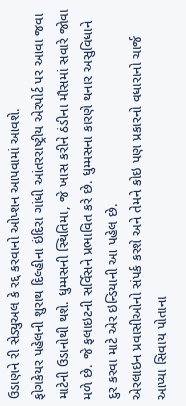ઉડાણને રી સેડ્યુઅલ કે રદ્દ કરવાનો ઓપ્શન આપવામાં આવશે.
ફોગકેયર પહેલની શુરાથ દિલ્હીના ઇંદિરા ગાંધી આંતરરાષ્ટ્રીય એરપોર્ટ પર આવા જવા માટેની ઉડાનોથી થશે. ધુમ્મસની સ્થિતિમા, જે ખાસ કરીને ઠંડીના મૌસમાં સવારે જોવા મળે છે. જે ફલાઇટની સર્વિસને પ્રભાવિત કરે છે. ધુમ્મસના કારણે થનાર અસુવિધાને દુર કરવા માટે એર ઇન્ડિયાની આ પહેલ છે.
એરલાઇન પ્રવાસીઓનો સંપર્ક કરશે અને તેમને કોઇ પણ પ્રકારનો વધારાનો ચાર્જ આપ્યા સિવાય પોતાના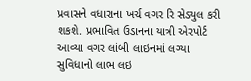પ્રવાસને વધારાના ખર્ચ વગર રિ સેડ્યુલ કરી શકશે. પ્રભાવિત ઉડાનના યાત્રી એરપોર્ટ આવ્યા વગર લાંબી લાઇનમાં લગ્યા સુવિધાનો લાભ લઇ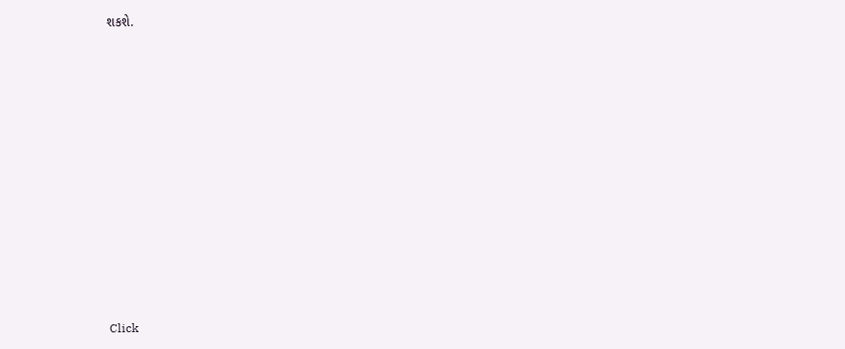શકશે.












Click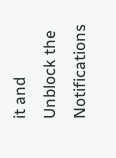it and Unblock the Notifications